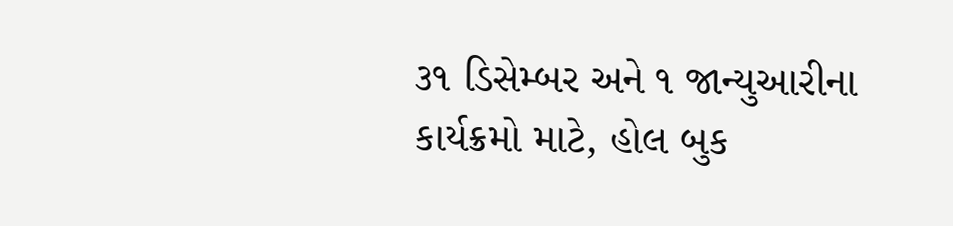૩૧ ડિસેમ્બર અને ૧ જાન્યુઆરીના કાર્યક્રમો માટે, હોલ બુક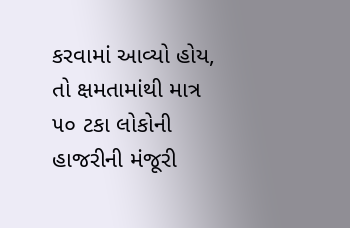કરવામાં આવ્યો હોય, તો ક્ષમતામાંથી માત્ર ૫૦ ટકા લોકોની હાજરીની મંજૂરી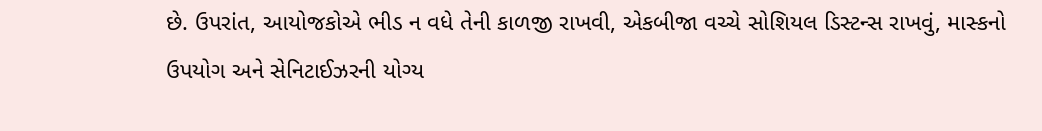છે. ઉપરાંત, આયોજકોએ ભીડ ન વધે તેની કાળજી રાખવી, એકબીજા વચ્ચે સોશિયલ ડિસ્ટન્સ રાખવું, માસ્કનો ઉપયોગ અને સેનિટાઈઝરની યોગ્ય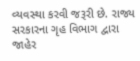વ્યવસ્થા કરવી જરૂરી છે. રાજ્ય સરકારના ગૃહ વિભાગ દ્વારા જાહેર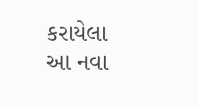કરાયેલા આ નવા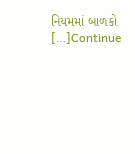નિયમમાં બાળકો […]Continue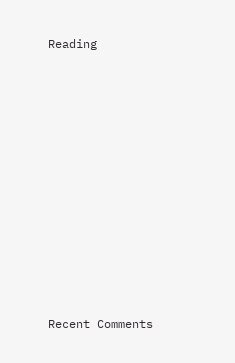Reading












Recent Comments